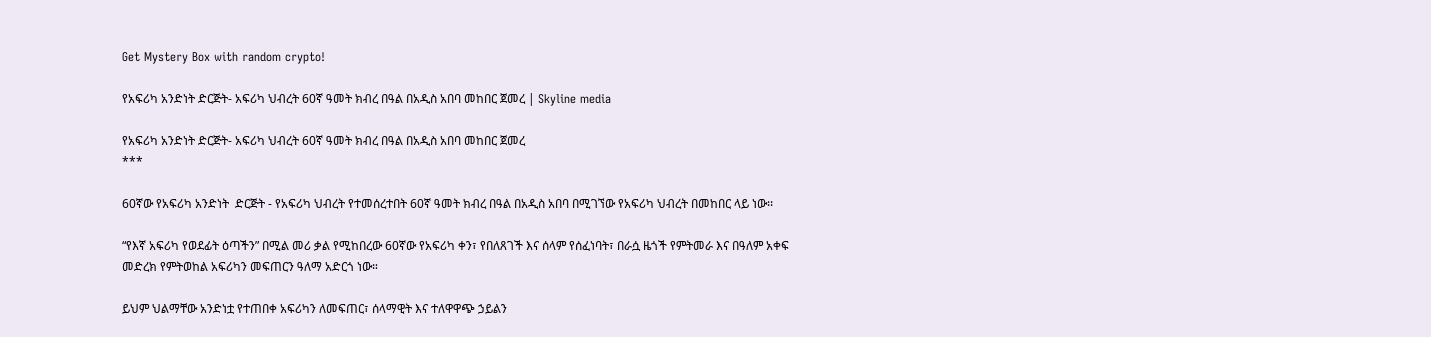Get Mystery Box with random crypto!

የአፍሪካ አንድነት ድርጅት- አፍሪካ ህብረት 60ኛ ዓመት ክብረ በዓል በአዲስ አበባ መከበር ጀመረ | Skyline media

የአፍሪካ አንድነት ድርጅት- አፍሪካ ህብረት 60ኛ ዓመት ክብረ በዓል በአዲስ አበባ መከበር ጀመረ
***

60ኛው የአፍሪካ አንድነት  ድርጅት - የአፍሪካ ህብረት የተመሰረተበት 60ኛ ዓመት ክብረ በዓል በአዲስ አበባ በሚገኘው የአፍሪካ ህብረት በመከበር ላይ ነው፡፡

“የእኛ አፍሪካ የወደፊት ዕጣችን” በሚል መሪ ቃል የሚከበረው 60ኛው የአፍሪካ ቀን፣ የበለጸገች እና ሰላም የሰፈነባት፣ በራሷ ዜጎች የምትመራ እና በዓለም አቀፍ መድረክ የምትወከል አፍሪካን መፍጠርን ዓለማ አድርጎ ነው።

ይህም ህልማቸው አንድነቷ የተጠበቀ አፍሪካን ለመፍጠር፣ ሰላማዊት እና ተለዋዋጭ ኃይልን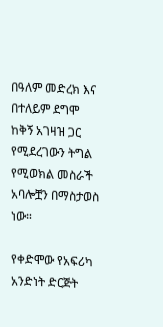በዓለም መድረክ እና በተለይም ደግሞ ከቅኝ አገዛዝ ጋር የሚደረገውን ትግል የሚወክል መስራች አባሎቿን በማስታወስ ነው።

የቀድሞው የአፍሪካ አንድነት ድርጅት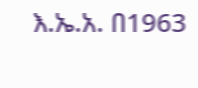እ.ኤ.አ. በ1963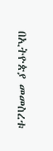በኢትዮጵያ መመስረቱ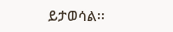ይታወሳል፡፡